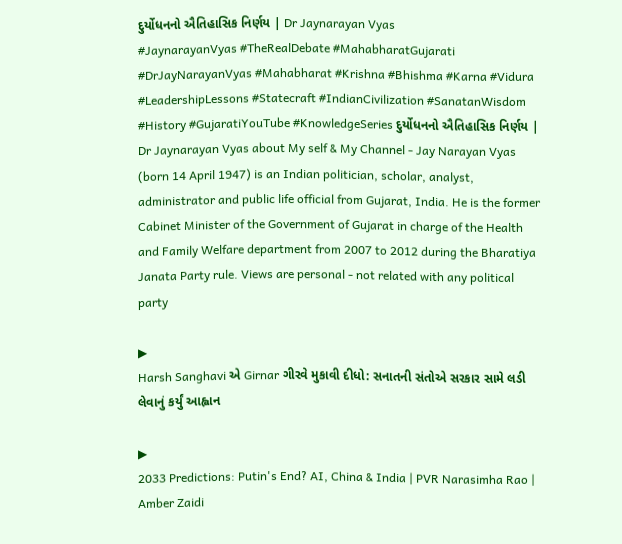દુર્યોધનનો ઐતિહાસિક નિર્ણય | Dr Jaynarayan Vyas
#JaynarayanVyas #TheRealDebate #MahabharatGujarati #DrJayNarayanVyas #Mahabharat #Krishna #Bhishma #Karna #Vidura #LeadershipLessons #Statecraft #IndianCivilization #SanatanWisdom #History #GujaratiYouTube #KnowledgeSeries દુર્યોધનનો ઐતિહાસિક નિર્ણય | Dr Jaynarayan Vyas about My self & My Channel - Jay Narayan Vyas (born 14 April 1947) is an Indian politician, scholar, analyst, administrator and public life official from Gujarat, India. He is the former Cabinet Minister of the Government of Gujarat in charge of the Health and Family Welfare department from 2007 to 2012 during the Bharatiya Janata Party rule. Views are personal - not related with any political party

▶
Harsh Sanghavi એ Girnar ગીરવે મુકાવી દીધો: સનાતની સંતોએ સરકાર સામે લડી લેવાનું કર્યું આહ્વાન

▶
2033 Predictions: Putin's End? AI, China & India | PVR Narasimha Rao | Amber Zaidi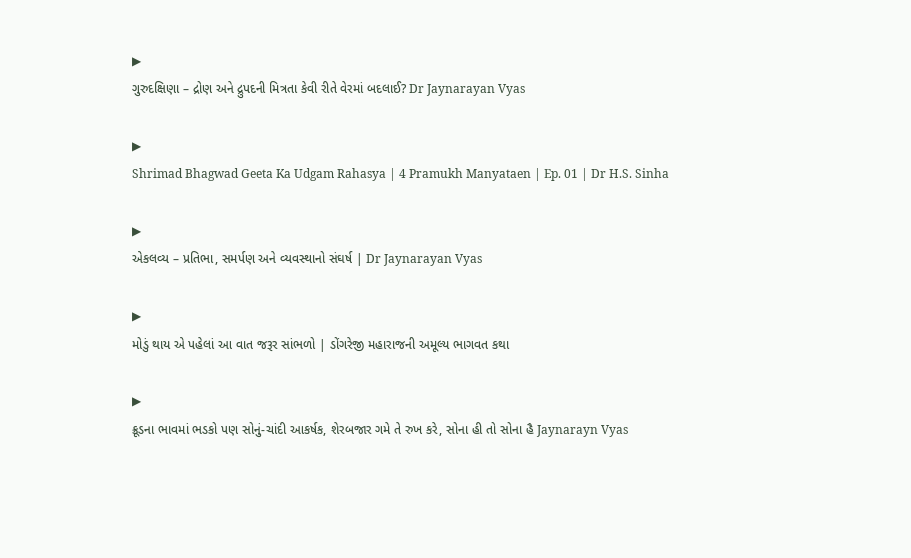▶
ગુરુદક્ષિણા – દ્રોણ અને દ્રુપદની મિત્રતા કેવી રીતે વેરમાં બદલાઈ? Dr Jaynarayan Vyas

▶
Shrimad Bhagwad Geeta Ka Udgam Rahasya | 4 Pramukh Manyataen | Ep. 01 | Dr H.S. Sinha

▶
એકલવ્ય – પ્રતિભા, સમર્પણ અને વ્યવસ્થાનો સંઘર્ષ | Dr Jaynarayan Vyas

▶
મોડું થાય એ પહેલાં આ વાત જરૂર સાંભળો | ડોંગરેજી મહારાજની અમૂલ્ય ભાગવત કથા

▶
ક્રૂડના ભાવમાં ભડકો પણ સોનું-ચાંદી આકર્ષક, શેરબજાર ગમે તે રુખ કરે, સોના હી તો સોના હૈ Jaynarayn Vyas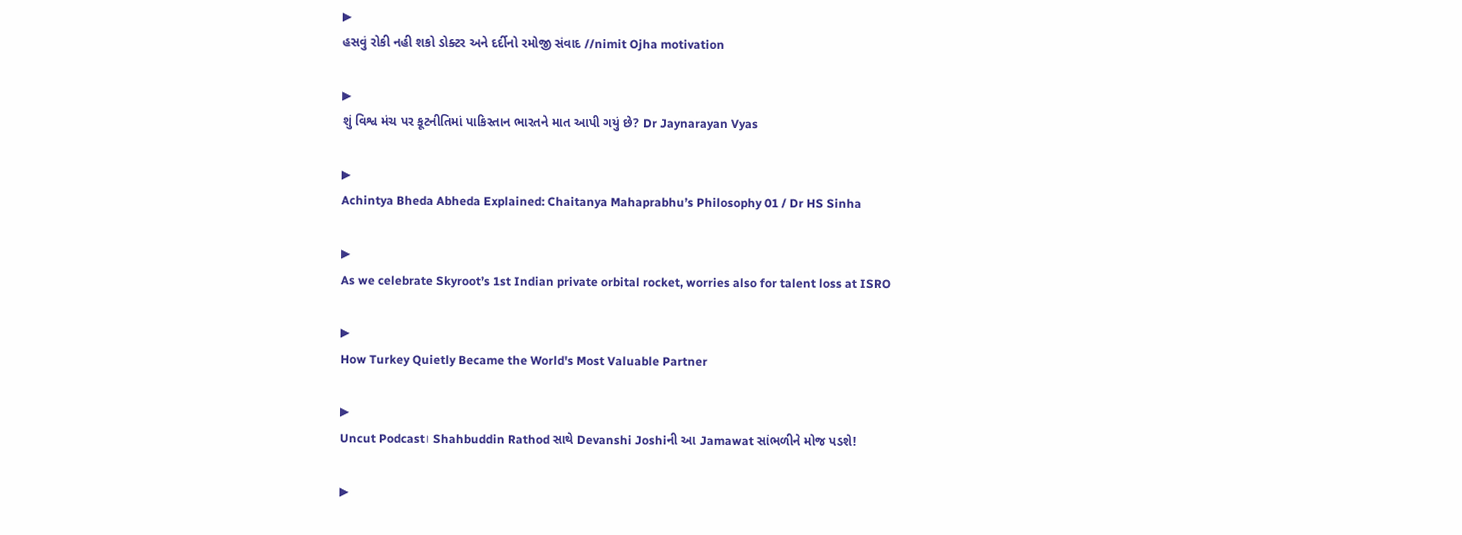▶
હસવું રોકી નહી શકો ડોક્ટર અને દર્દીનો રમોજી સંવાદ //nimit Ojha motivation

▶
શું વિશ્વ મંચ પર કૂટનીતિમાં પાકિસ્તાન ભારતને માત આપી ગયું છે? Dr Jaynarayan Vyas

▶
Achintya Bheda Abheda Explained: Chaitanya Mahaprabhu’s Philosophy 01 / Dr HS Sinha

▶
As we celebrate Skyroot’s 1st Indian private orbital rocket, worries also for talent loss at ISRO

▶
How Turkey Quietly Became the World's Most Valuable Partner

▶
Uncut Podcast। Shahbuddin Rathod સાથે Devanshi Joshiની આ Jamawat સાંભળીને મોજ પડશે!

▶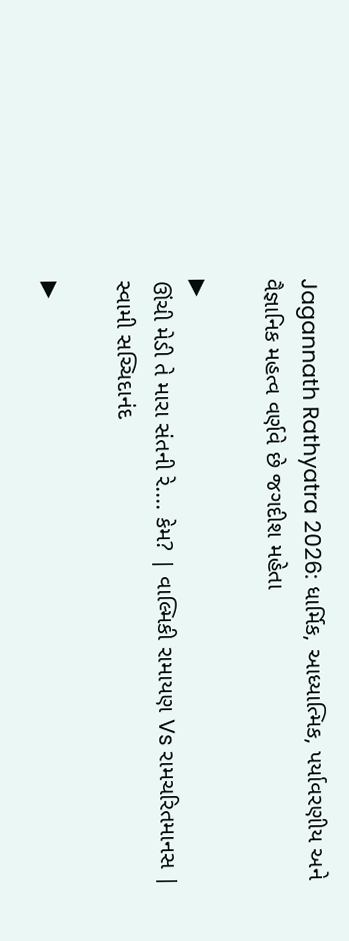Jagannath Rathyatra 2026: ધાર્મિક, આધ્યાત્મિક, પર્યાવરણીય અને વૈજ્ઞાનિક મહત્વ વર્ણવે છે જગદીશ મહેતા

▶
ઊંચી મેડી તે મારા સંતની રે.... કેમ? | વાલ્મિકી રામાયણ Vs રામચરિતમાનસ | સ્વામી સચ્ચિદાનંદ

▶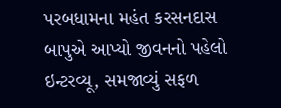પરબધામના મહંત કરસનદાસ બાપુએ આપ્યો જીવનનો પહેલો ઇન્ટરવ્યૂ, સમજાવ્યું સફળ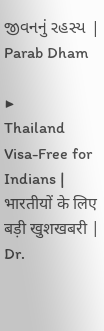જીવનનું રહસ્ય | Parab Dham

▶
Thailand Visa-Free for Indians | भारतीयों के लिए बड़ी खुशखबरी | Dr.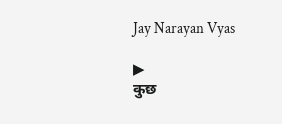Jay Narayan Vyas

▶
कुछ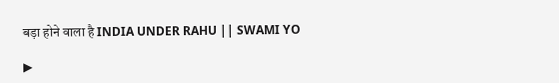बड़ा होने वाला है INDIA UNDER RAHU || SWAMI YO

▶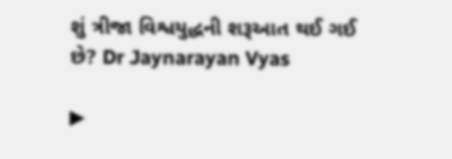શું ત્રીજા વિશ્વયુદ્ધની શરૂઆત થઈ ગઈ છે? Dr Jaynarayan Vyas

▶